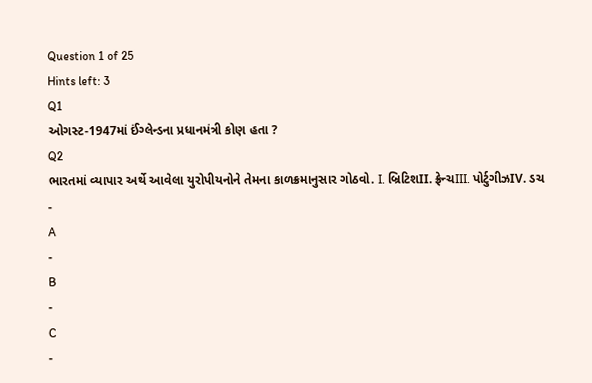Question 1 of 25
Hints left: 3
Q1
ઓગસ્ટ-1947માં ઈંગ્લેન્ડના પ્રધાનમંત્રી કોણ હતા ?
Q2
ભારતમાં વ્યાપાર અર્થે આવેલા યુરોપીયનોને તેમના કાળક્રમાનુસાર ગોઠવો. I. બ્રિટિશII. ફ્રેન્ચIII. પોર્ટુગીઝIV. ડચ
-
A
-
B
-
C
-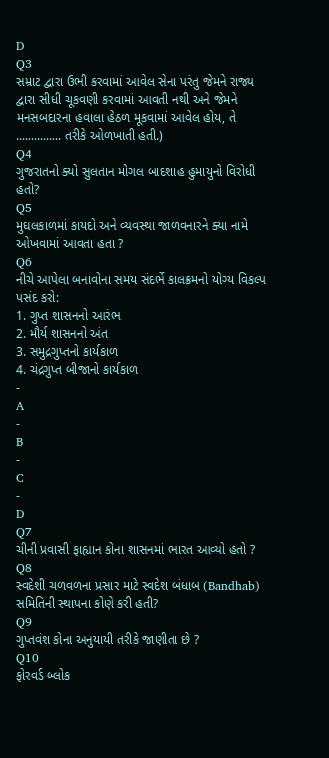D
Q3
સમ્રાટ દ્વારા ઉભી કરવામાં આવેલ સેના પરંતુ જેમને રાજ્ય દ્વારા સીધી ચૂકવણી કરવામાં આવતી નથી અને જેમને મનસબદારના હવાલા હેઠળ મૂકવામાં આવેલ હોય, તે ............... તરીકે ઓળખાતી હતી.)
Q4
ગુજરાતનો ક્યો સુલતાન મોગલ બાદશાહ હુમાયુનો વિરોધી હતો?
Q5
મુઘલકાળમાં કાયદો અને વ્યવસ્થા જાળવનારને ક્યા નામે ઓખવામાં આવતા હતા ?
Q6
નીચે આપેલા બનાવોના સમય સંદર્ભે કાલક્રમનો યોગ્ય વિકલ્પ પસંદ કરો:
1. ગુપ્ત શાસનનો આરંભ
2. મૌર્ય શાસનનો અંત
3. સમુદ્રગુપ્તનો કાર્યકાળ
4. ચંદ્રગુપ્ત બીજાનો કાર્યકાળ
-
A
-
B
-
C
-
D
Q7
ચીની પ્રવાસી ફાહ્યાન કોના શાસનમાં ભારત આવ્યો હતો ?
Q8
સ્વદેશી ચળવળના પ્રસાર માટે સ્વદેશ બંધાબ (Bandhab) સમિતિની સ્થાપના કોણે કરી હતી?
Q9
ગુપ્તવંશ કોના અનુયાયી તરીકે જાણીતા છે ?
Q10
ફોરવર્ડ બ્લોક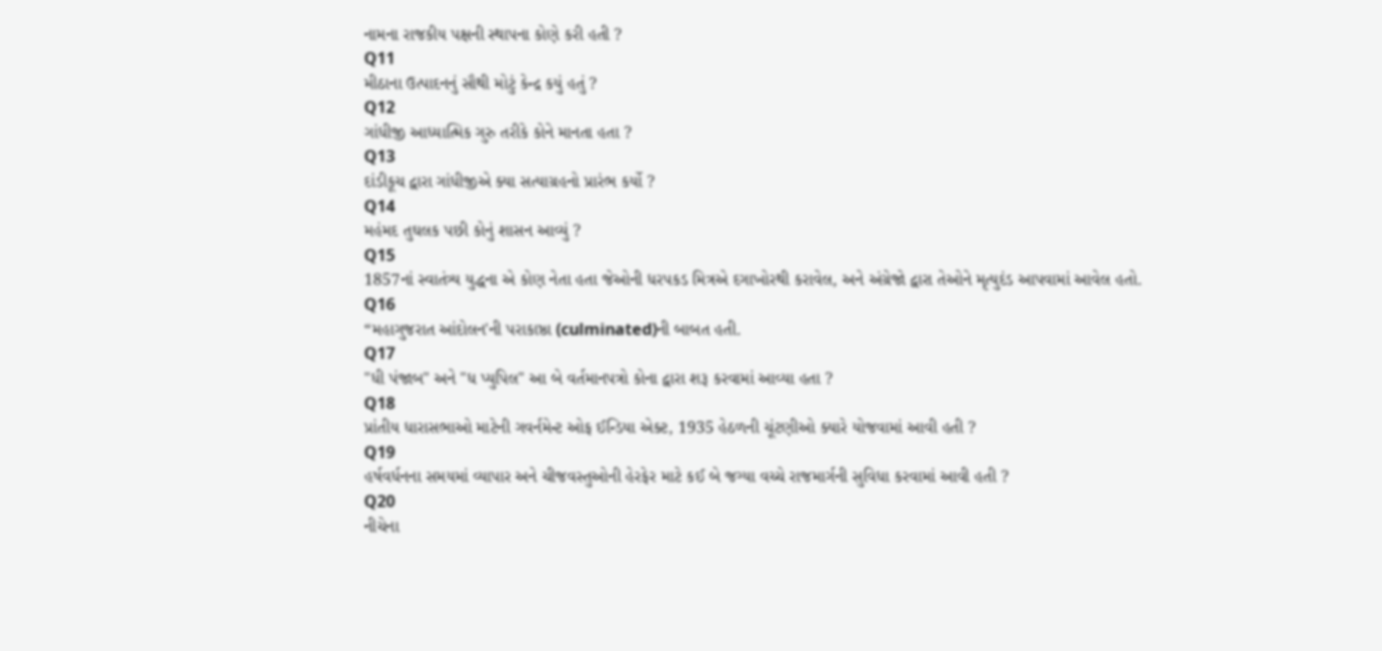નામના રાજકીય પક્ષની સ્થાપના કોણે કરી હતી ?
Q11
મીઠાના ઉત્પાદનનું સૌથી મોટું કેન્દ્ર કયું હતું ?
Q12
ગાંધીજી આધ્યાત્મિક ગુરુ તરીકે કોને માનતા હતા ?
Q13
દાંડીકૂચ દ્વારા ગાંધીજીએ ક્યા સત્યાગ્રહનો પ્રારંભ કર્યો ?
Q14
મહંમદ તુઘલક પછી કોનું શાસન આવ્યું ?
Q15
1857નાં સ્વાતંત્ર્ય યુદ્ધના એ કોણ નેતા હતા જેઓની ધરપકડ મિત્રએ દગાખોરથી કરાવેલ, અને અંગ્રેજો દ્વારા તેઓને મૃત્યુદંડ આપવામાં આવેલ હતો.
Q16
“મહાગુજરાત આંદોલન'ની પરાકાષ્ઠા (culminated)ની બાબત હતી.
Q17
"ધી પંજાબ" અને "ધ પ્યુપિલ" આ બે વર્તમાનપત્રો કોના દ્વારા શરૂ કરવામાં આવ્યા હતા ?
Q18
પ્રાંતીય ધારાસભાઓ માટેની ગવર્નમેન્ટ ઓફ ઈન્ડિયા એક્ટ, 1935 હેઠળની ચૂંટણીઓ ક્યારે યોજવામાં આવી હતી ?
Q19
હર્ષવર્ધનના સમયમાં વ્યાપાર અને ચીજવસ્તુઓની હેરફેર માટે કઈ બે જગ્યા વચ્ચે રાજમાર્ગની સુવિધા કરવામાં આવી હતી ?
Q20
નીચેના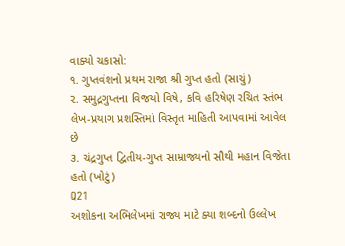વાક્યો ચકાસો:
૧. ગુપ્તવંશનો પ્રથમ રાજા શ્રી ગુપ્ત હતો (સાચું)
૨. સમુદ્રગુપ્તના વિજયો વિષે, કવિ હરિષેણ રચિત સ્તંભ લેખ-પ્રયાગ પ્રશસ્તિમાં વિસ્તૃત માહિતી આપવામાં આવેલ છે
૩. ચંદ્રગુપ્ત દ્વિતીય-ગુપ્ત સામ્રાજ્યનો સૌથી મહાન વિજેતા હતો (ખોટું)
Q21
અશોકના અભિલેખમાં રાજ્ય માટે ક્યા શબ્દનો ઉલ્લેખ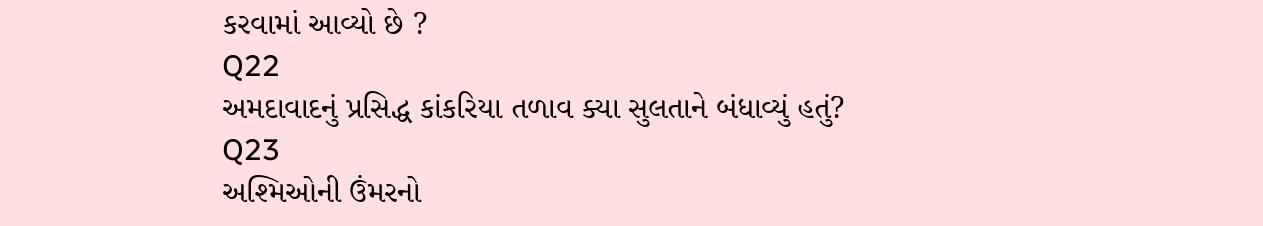કરવામાં આવ્યો છે ?
Q22
અમદાવાદનું પ્રસિદ્ધ કાંકરિયા તળાવ ક્યા સુલતાને બંધાવ્યું હતું?
Q23
અશ્મિઓની ઉંમરનો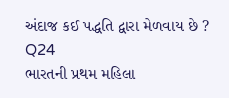અંદાજ કઈ પદ્ધતિ દ્વારા મેળવાય છે ?
Q24
ભારતની પ્રથમ મહિલા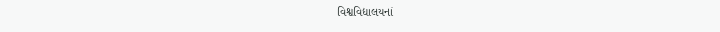વિશ્વવિદ્યાલયનાં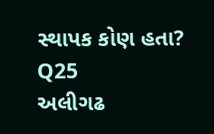સ્થાપક કોણ હતા?
Q25
અલીગઢ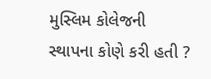મુસ્લિમ કોલેજની સ્થાપના કોણે કરી હતી ?